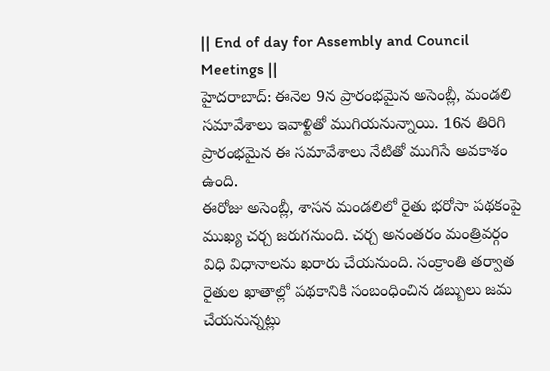|| End of day for Assembly and Council Meetings ||
హైదరాబాద్: ఈనెల 9న ప్రారంభమైన అసెంబ్లీ, మండలి సమావేశాలు ఇవాళ్టితో ముగియనున్నాయి. 16న తిరిగి ప్రారంభమైన ఈ సమావేశాలు నేటితో ముగిసే అవకాశం ఉంది.
ఈరోజు అసెంబ్లీ, శాసన మండలిలో రైతు భరోసా పథకంపై ముఖ్య చర్చ జరుగనుంది. చర్చ అనంతరం మంత్రివర్గం విధి విధానాలను ఖరారు చేయనుంది. సంక్రాంతి తర్వాత రైతుల ఖాతాల్లో పథకానికి సంబంధించిన డబ్బులు జమ చేయనున్నట్లు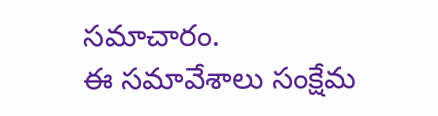సమాచారం.
ఈ సమావేశాలు సంక్షేమ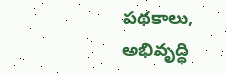పథకాలు, అభివృద్ధి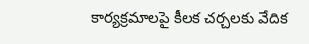కార్యక్రమాలపై కీలక చర్చలకు వేదిక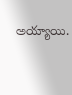అయ్యాయి.